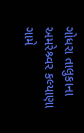ગોધરા તાલુકાના અમરેશ્ર્વર કલ્યાણા ગામે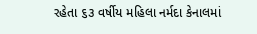રહેતા ૬૩ વર્ષીય મહિલા નર્મદા કેનાલમાં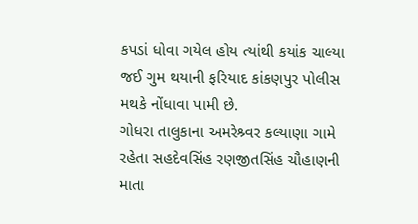કપડાં ધોવા ગયેલ હોય ત્યાંથી કયાંક ચાલ્યા જઈ ગુમ થયાની ફરિયાદ કાંકણપુર પોલીસ મથકે નોંધાવા પામી છે.
ગોધરા તાલુકાના અમરેશ્ર્વર કલ્યાણા ગામે રહેતા સહદેવસિંહ રણજીતસિંહ ચૌહાણની માતા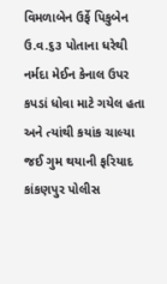વિમળાબેન ઉર્ફે પિકુબેન ઉ.વ.૬૩ પોતાના ધરેથી નર્મદા મેઈન કેનાલ ઉપર કપડાં ધોવા માટે ગયેલ હતા અને ત્યાંથી કયાંક ચાલ્યા જઈ ગુમ થયાની ફરિયાદ કાંકણપુર પોલીસ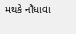મથકે નોઁધાવા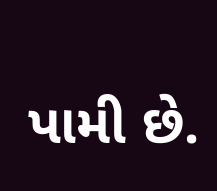પામી છે.